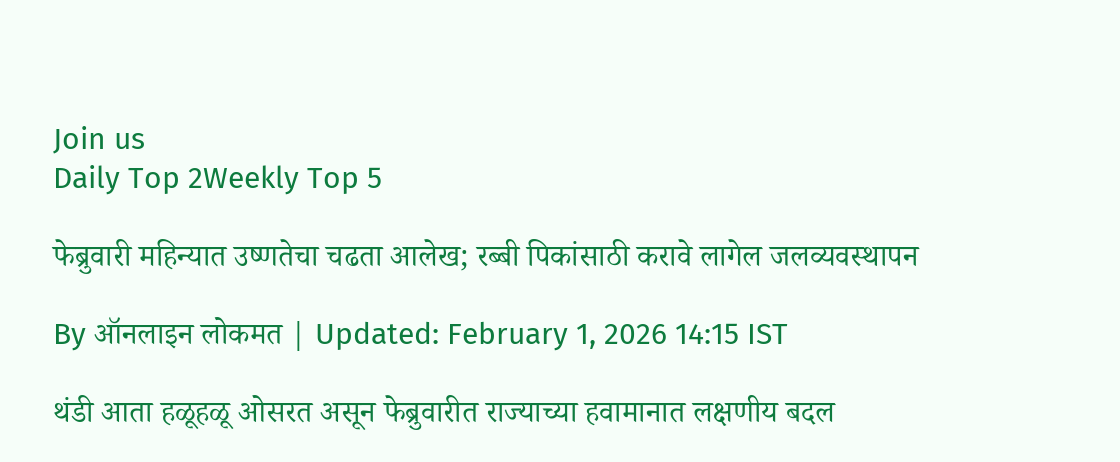Join us
Daily Top 2Weekly Top 5

फेब्रुवारी महिन्यात उष्णतेचा चढता आलेख; रब्बी पिकांसाठी करावे लागेल जलव्यवस्थापन

By ऑनलाइन लोकमत | Updated: February 1, 2026 14:15 IST

थंडी आता हळूहळू ओसरत असून फेब्रुवारीत राज्याच्या हवामानात लक्षणीय बदल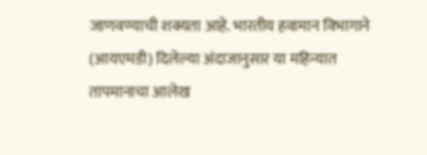जाणवण्याची शक्यता आहे. भारतीय हवामान विभागाने (आयएमडी) दिलेल्या अंदाजानुसार या महिन्यात तापमानाचा आलेख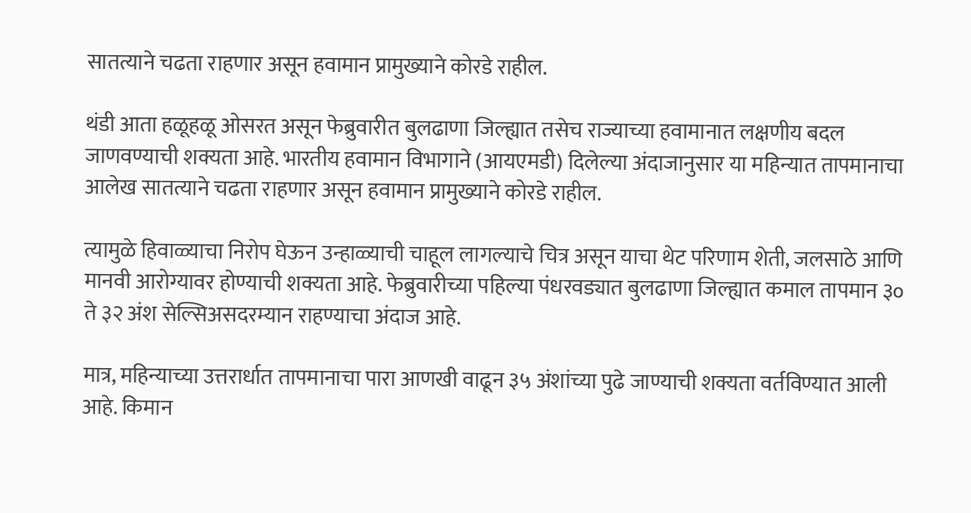सातत्याने चढता राहणार असून हवामान प्रामुख्याने कोरडे राहील.

थंडी आता हळूहळू ओसरत असून फेब्रुवारीत बुलढाणा जिल्ह्यात तसेच राज्याच्या हवामानात लक्षणीय बदल जाणवण्याची शक्यता आहे. भारतीय हवामान विभागाने (आयएमडी) दिलेल्या अंदाजानुसार या महिन्यात तापमानाचा आलेख सातत्याने चढता राहणार असून हवामान प्रामुख्याने कोरडे राहील.

त्यामुळे हिवाळ्याचा निरोप घेऊन उन्हाळ्याची चाहूल लागल्याचे चित्र असून याचा थेट परिणाम शेती, जलसाठे आणि मानवी आरोग्यावर होण्याची शक्यता आहे. फेब्रुवारीच्या पहिल्या पंधरवड्यात बुलढाणा जिल्ह्यात कमाल तापमान ३० ते ३२ अंश सेल्सिअसदरम्यान राहण्याचा अंदाज आहे.

मात्र, महिन्याच्या उत्तरार्धात तापमानाचा पारा आणखी वाढून ३५ अंशांच्या पुढे जाण्याची शक्यता वर्तविण्यात आली आहे. किमान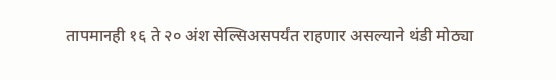तापमानही १६ ते २० अंश सेल्सिअसपर्यंत राहणार असल्याने थंडी मोठ्या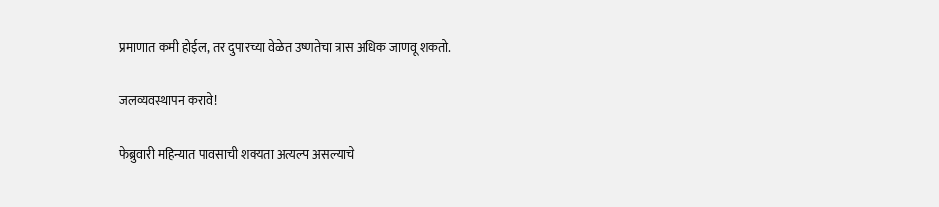प्रमाणात कमी होईल, तर दुपारच्या वेळेत उष्णतेचा त्रास अधिक जाणवू शकतो.

जलव्यवस्थापन करावे!

फेब्रुवारी महिन्यात पावसाची शक्यता अत्यल्प असल्याचे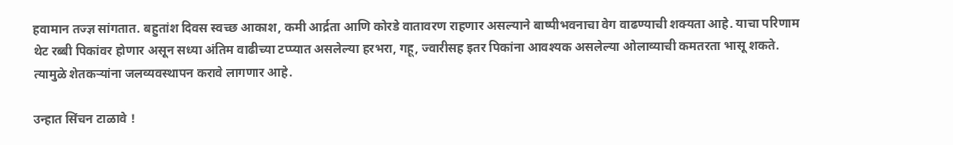हवामान तज्ज्ञ सांगतात. बहुतांश दिवस स्वच्छ आकाश, कमी आर्द्रता आणि कोरडे वातावरण राहणार असल्याने बाष्पीभवनाचा वेग वाढण्याची शक्यता आहे. याचा परिणाम थेट रब्बी पिकांवर होणार असून सध्या अंतिम वाढीच्या टप्प्यात असलेल्या हरभरा, गहू, ज्वारीसह इतर पिकांना आवश्यक असलेल्या ओलाव्याची कमतरता भासू शकते. त्यामुळे शेतकऱ्यांना जलव्यवस्थापन करावे लागणार आहे.

उन्हात सिंचन टाळावे !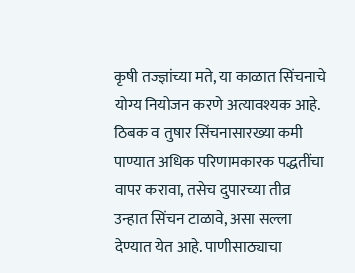कृषी तज्ज्ञांच्या मते, या काळात सिंचनाचे योग्य नियोजन करणे अत्यावश्यक आहे. ठिबक व तुषार सिंचनासारख्या कमी पाण्यात अधिक परिणामकारक पद्धतींचा वापर करावा, तसेच दुपारच्या तीव्र उन्हात सिंचन टाळावे, असा सल्ला देण्यात येत आहे. पाणीसाठ्याचा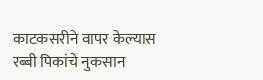काटकसरीने वापर केल्यास रब्बी पिकांचे नुकसान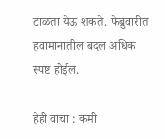टाळता येऊ शकते. फेब्रुवारीत हवामानातील बदल अधिक स्पष्ट होईल.

हेही वाचा : कमी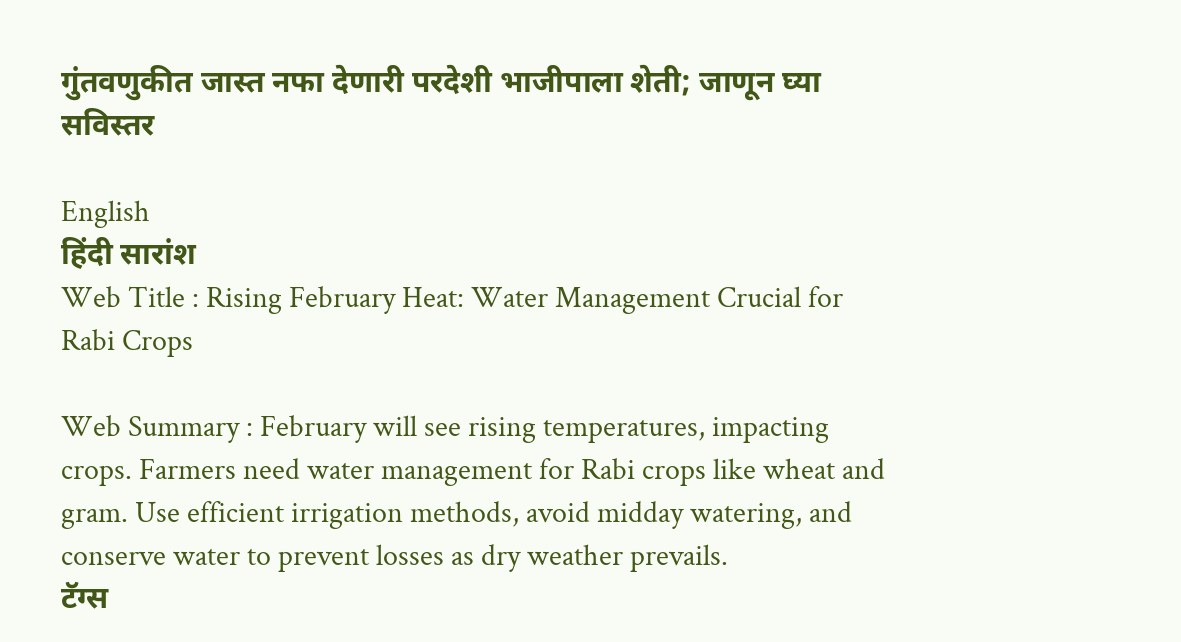गुंतवणुकीत जास्त नफा देणारी परदेशी भाजीपाला शेती; जाणून घ्या सविस्तर

English
हिंदी सारांश
Web Title : Rising February Heat: Water Management Crucial for Rabi Crops

Web Summary : February will see rising temperatures, impacting crops. Farmers need water management for Rabi crops like wheat and gram. Use efficient irrigation methods, avoid midday watering, and conserve water to prevent losses as dry weather prevails.
टॅग्स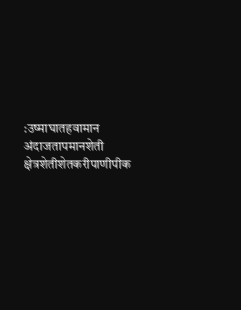:उष्माघातहवामान अंदाजतापमानशेती क्षेत्रशेतीशेतकरीपाणीपीक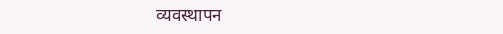व्यवस्थापन